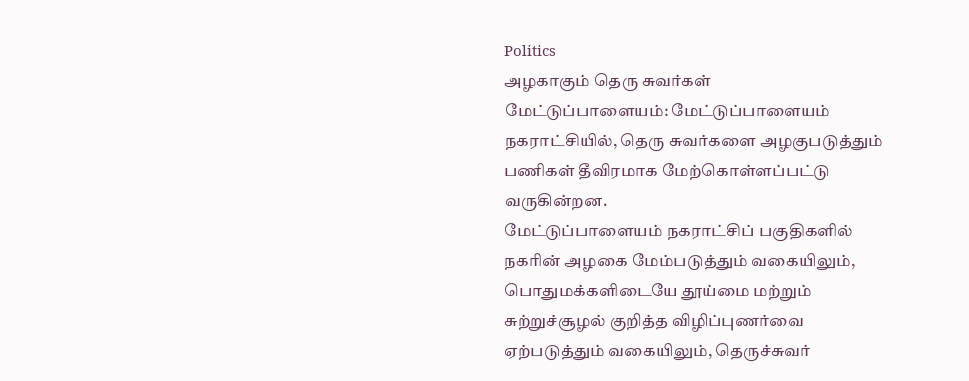Politics
அழகாகும் தெரு சுவர்கள்
மேட்டுப்பாளையம்: மேட்டுப்பாளையம் நகராட்சியில், தெரு சுவர்களை அழகுபடுத்தும் பணிகள் தீவிரமாக மேற்கொள்ளப்பட்டு வருகின்றன.
மேட்டுப்பாளையம் நகராட்சிப் பகுதிகளில் நகரின் அழகை மேம்படுத்தும் வகையிலும், பொதுமக்களிடையே தூய்மை மற்றும் சுற்றுச்சூழல் குறித்த விழிப்புணர்வை ஏற்படுத்தும் வகையிலும், தெருச்சுவர்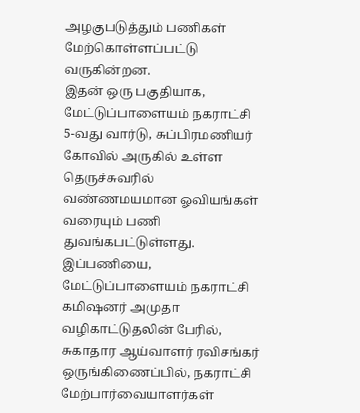அழகுபடுத்தும் பணிகள் மேற்கொள்ளப்பட்டு வருகின்றன.
இதன் ஒரு பகுதியாக, மேட்டுப்பாளையம் நகராட்சி 5-வது வார்டு, சுப்பிரமணியர் கோவில் அருகில் உள்ள தெருச்சுவரில் வண்ணமயமான ஓவியங்கள் வரையும் பணி துவங்கபட்டுள்ளது. இப்பணியை, மேட்டுப்பாளையம் நகராட்சி கமிஷனர் அமுதா வழிகாட்டுதலின் பேரில், சுகாதார ஆய்வாளர் ரவிசங்கர் ஒருங்கிணைப்பில், நகராட்சி மேற்பார்வையாளர்கள்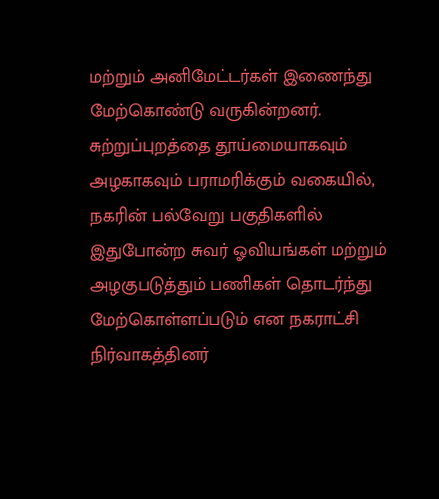மற்றும் அனிமேட்டர்கள் இணைந்து மேற்கொண்டு வருகின்றனர்.
சுற்றுப்புறத்தை தூய்மையாகவும் அழகாகவும் பராமரிக்கும் வகையில், நகரின் பல்வேறு பகுதிகளில் இதுபோன்ற சுவர் ஓவியங்கள் மற்றும் அழகுபடுத்தும் பணிகள் தொடர்ந்து மேற்கொள்ளப்படும் என நகராட்சி நிர்வாகத்தினர்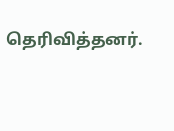தெரிவித்தனர்.